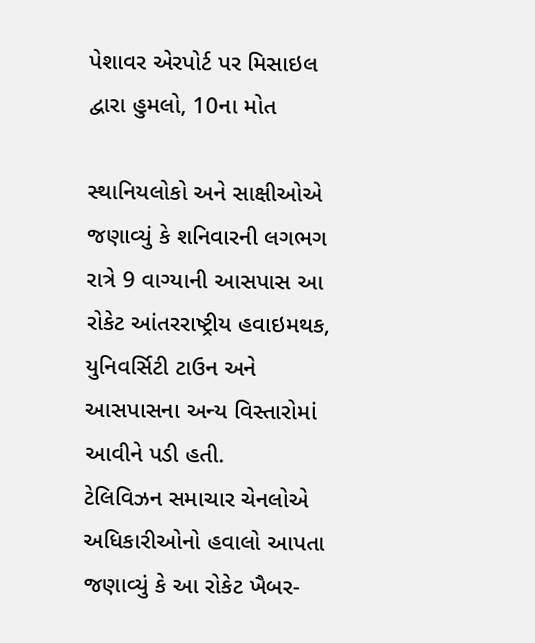પેશાવર એરપોર્ટ પર મિસાઇલ દ્વારા હુમલો, 10ના મોત

સ્થાનિયલોકો અને સાક્ષીઓએ જણાવ્યું કે શનિવારની લગભગ રાત્રે 9 વાગ્યાની આસપાસ આ રોકેટ આંતરરાષ્ટ્રીય હવાઇમથક, યુનિવર્સિટી ટાઉન અને આસપાસના અન્ય વિસ્તારોમાં આવીને પડી હતી.
ટેલિવિઝન સમાચાર ચેનલોએ અધિકારીઓનો હવાલો આપતા જણાવ્યું કે આ રોકેટ ખૈબર-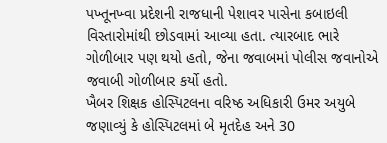પખ્તૂનખ્વા પ્રદેશની રાજધાની પેશાવર પાસેના કબાઇલી વિસ્તારોમાંથી છોડવામાં આવ્યા હતા. ત્યારબાદ ભારે ગોળીબાર પણ થયો હતો, જેના જવાબમાં પોલીસ જવાનોએ જવાબી ગોળીબાર કર્યો હતો.
ખૈબર શિક્ષક હોસ્પિટલના વરિષ્ઠ અધિકારી ઉમર અયુબે જણાવ્યું કે હોસ્પિટલમાં બે મૃતદેહ અને 30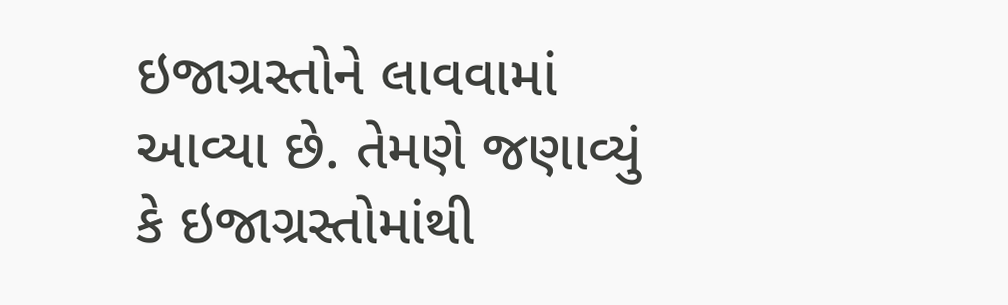ઇજાગ્રસ્તોને લાવવામાં આવ્યા છે. તેમણે જણાવ્યું કે ઇજાગ્રસ્તોમાંથી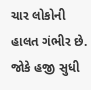ચાર લોકોની હાલત ગંભીર છે. જોકે હજી સુધી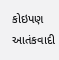કોઇપણ આતંકવાદી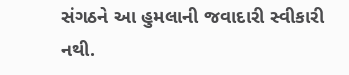સંગઠને આ હુમલાની જવાદારી સ્વીકારી નથી.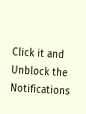Click it and Unblock the Notifications